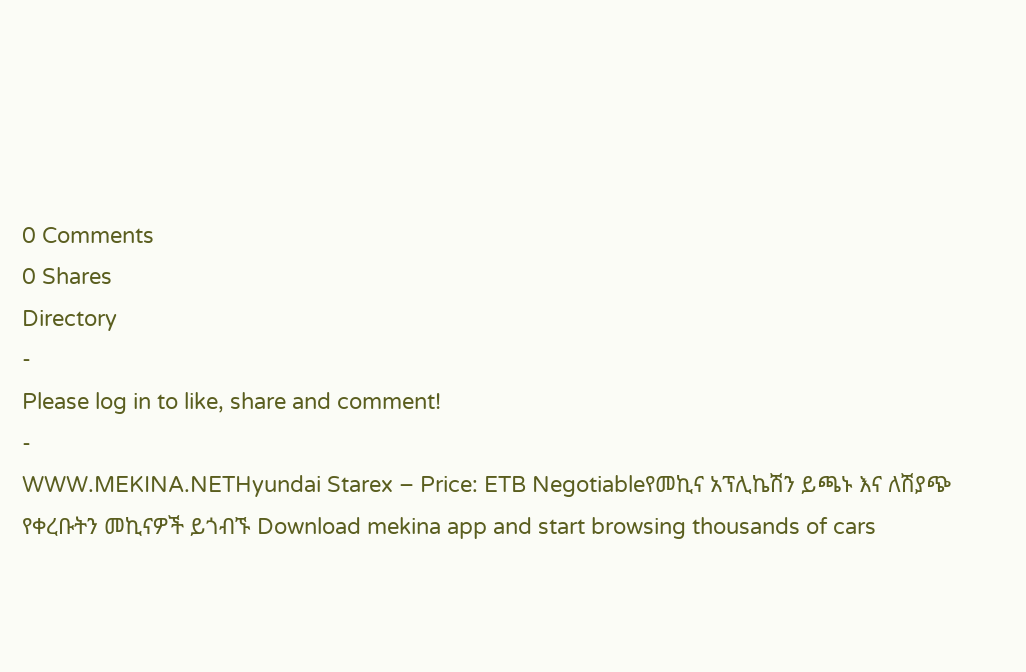0 Comments
0 Shares
Directory
-
Please log in to like, share and comment!
-
WWW.MEKINA.NETHyundai Starex – Price: ETB Negotiableየመኪና አፕሊኬሽን ይጫኑ እና ለሽያጭ የቀረቡትን መኪናዎች ይጎብኙ Download mekina app and start browsing thousands of cars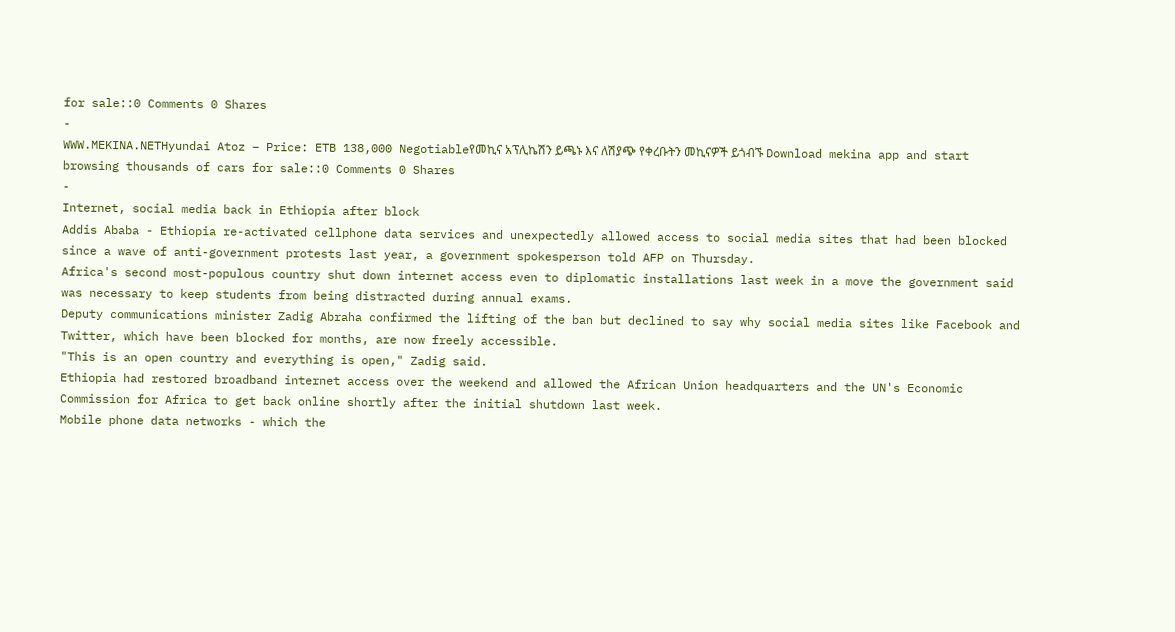for sale::0 Comments 0 Shares
-
WWW.MEKINA.NETHyundai Atoz – Price: ETB 138,000 Negotiableየመኪና አፕሊኬሽን ይጫኑ እና ለሽያጭ የቀረቡትን መኪናዎች ይጎብኙ Download mekina app and start browsing thousands of cars for sale::0 Comments 0 Shares
-
Internet, social media back in Ethiopia after block
Addis Ababa - Ethiopia re-activated cellphone data services and unexpectedly allowed access to social media sites that had been blocked since a wave of anti-government protests last year, a government spokesperson told AFP on Thursday.
Africa's second most-populous country shut down internet access even to diplomatic installations last week in a move the government said was necessary to keep students from being distracted during annual exams.
Deputy communications minister Zadig Abraha confirmed the lifting of the ban but declined to say why social media sites like Facebook and Twitter, which have been blocked for months, are now freely accessible.
"This is an open country and everything is open," Zadig said.
Ethiopia had restored broadband internet access over the weekend and allowed the African Union headquarters and the UN's Economic Commission for Africa to get back online shortly after the initial shutdown last week.
Mobile phone data networks - which the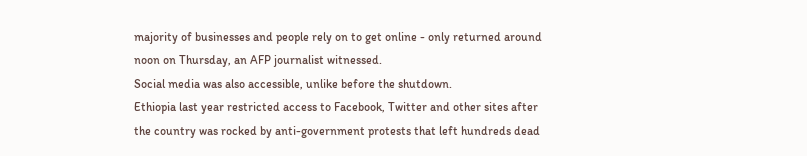majority of businesses and people rely on to get online - only returned around noon on Thursday, an AFP journalist witnessed.
Social media was also accessible, unlike before the shutdown.
Ethiopia last year restricted access to Facebook, Twitter and other sites after the country was rocked by anti-government protests that left hundreds dead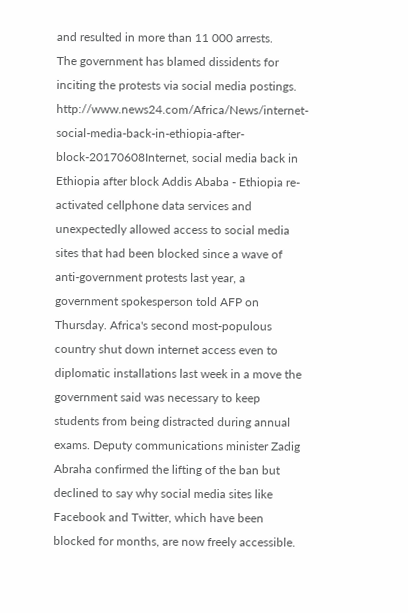and resulted in more than 11 000 arrests.
The government has blamed dissidents for inciting the protests via social media postings.
http://www.news24.com/Africa/News/internet-social-media-back-in-ethiopia-after-block-20170608Internet, social media back in Ethiopia after block Addis Ababa - Ethiopia re-activated cellphone data services and unexpectedly allowed access to social media sites that had been blocked since a wave of anti-government protests last year, a government spokesperson told AFP on Thursday. Africa's second most-populous country shut down internet access even to diplomatic installations last week in a move the government said was necessary to keep students from being distracted during annual exams. Deputy communications minister Zadig Abraha confirmed the lifting of the ban but declined to say why social media sites like Facebook and Twitter, which have been blocked for months, are now freely accessible.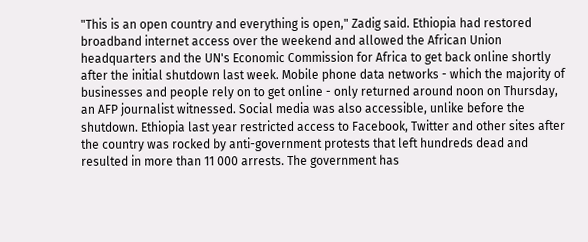"This is an open country and everything is open," Zadig said. Ethiopia had restored broadband internet access over the weekend and allowed the African Union headquarters and the UN's Economic Commission for Africa to get back online shortly after the initial shutdown last week. Mobile phone data networks - which the majority of businesses and people rely on to get online - only returned around noon on Thursday, an AFP journalist witnessed. Social media was also accessible, unlike before the shutdown. Ethiopia last year restricted access to Facebook, Twitter and other sites after the country was rocked by anti-government protests that left hundreds dead and resulted in more than 11 000 arrests. The government has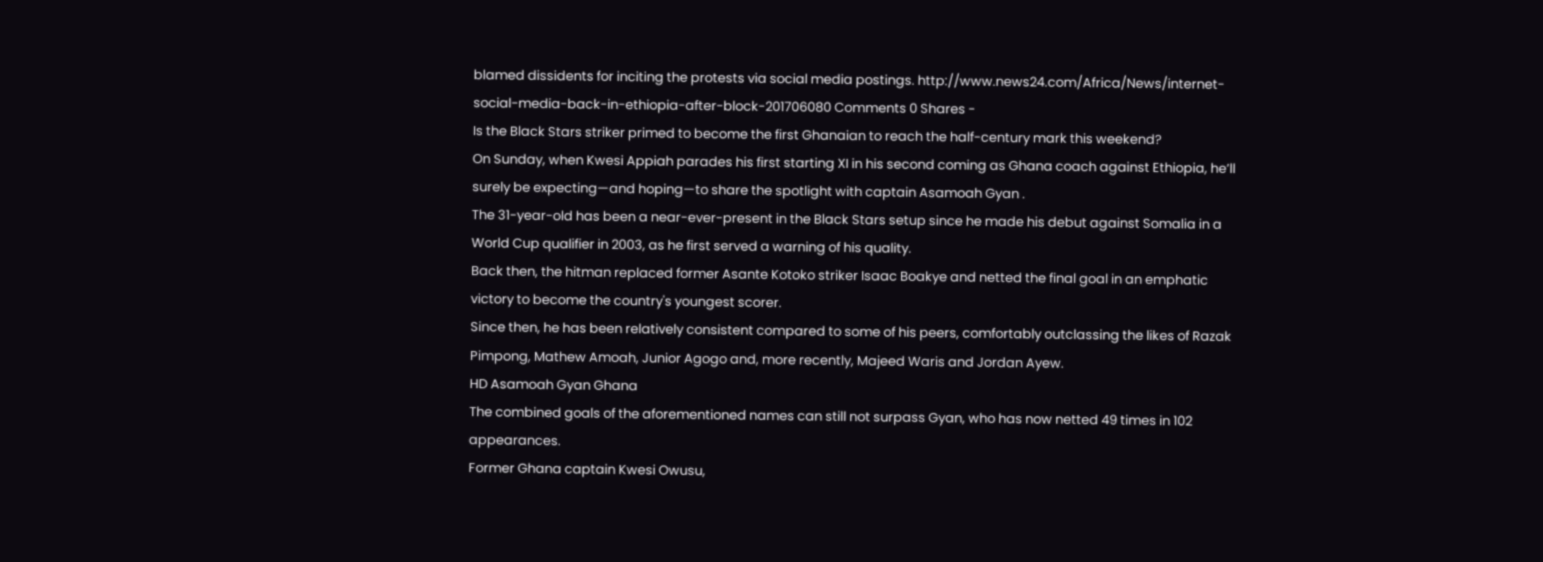blamed dissidents for inciting the protests via social media postings. http://www.news24.com/Africa/News/internet-social-media-back-in-ethiopia-after-block-201706080 Comments 0 Shares -
Is the Black Stars striker primed to become the first Ghanaian to reach the half-century mark this weekend?
On Sunday, when Kwesi Appiah parades his first starting XI in his second coming as Ghana coach against Ethiopia, he’ll surely be expecting—and hoping—to share the spotlight with captain Asamoah Gyan .
The 31-year-old has been a near-ever-present in the Black Stars setup since he made his debut against Somalia in a World Cup qualifier in 2003, as he first served a warning of his quality.
Back then, the hitman replaced former Asante Kotoko striker Isaac Boakye and netted the final goal in an emphatic victory to become the country's youngest scorer.
Since then, he has been relatively consistent compared to some of his peers, comfortably outclassing the likes of Razak Pimpong, Mathew Amoah, Junior Agogo and, more recently, Majeed Waris and Jordan Ayew.
HD Asamoah Gyan Ghana
The combined goals of the aforementioned names can still not surpass Gyan, who has now netted 49 times in 102 appearances.
Former Ghana captain Kwesi Owusu,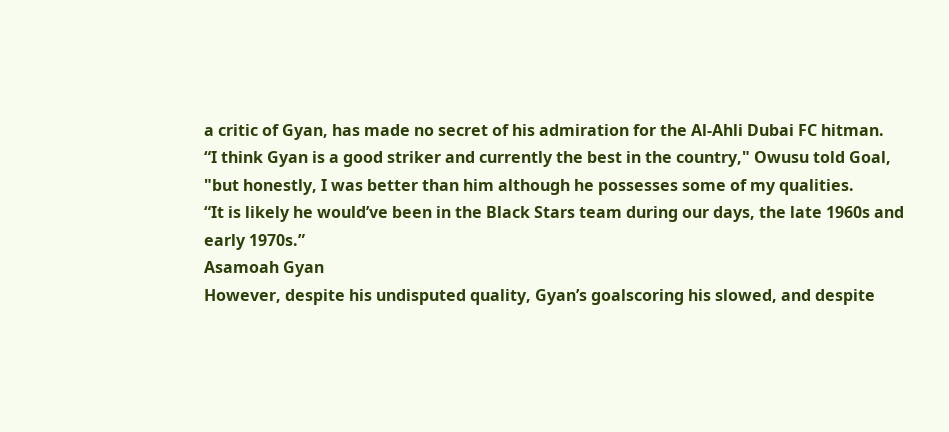a critic of Gyan, has made no secret of his admiration for the Al-Ahli Dubai FC hitman.
“I think Gyan is a good striker and currently the best in the country," Owusu told Goal, "but honestly, I was better than him although he possesses some of my qualities.
“It is likely he would’ve been in the Black Stars team during our days, the late 1960s and early 1970s.”
Asamoah Gyan
However, despite his undisputed quality, Gyan’s goalscoring his slowed, and despite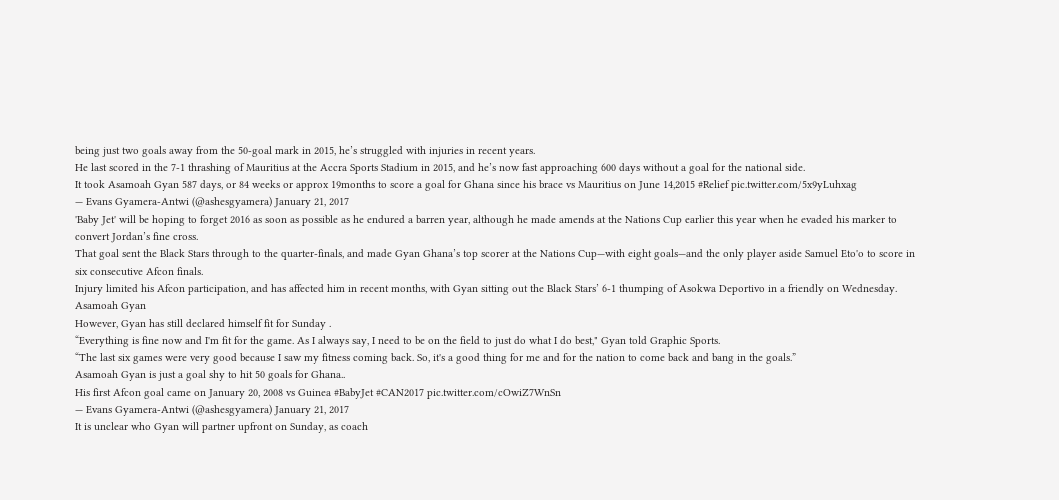being just two goals away from the 50-goal mark in 2015, he’s struggled with injuries in recent years.
He last scored in the 7-1 thrashing of Mauritius at the Accra Sports Stadium in 2015, and he’s now fast approaching 600 days without a goal for the national side.
It took Asamoah Gyan 587 days, or 84 weeks or approx 19months to score a goal for Ghana since his brace vs Mauritius on June 14,2015 #Relief pic.twitter.com/5x9yLuhxag
— Evans Gyamera-Antwi (@ashesgyamera) January 21, 2017
'Baby Jet' will be hoping to forget 2016 as soon as possible as he endured a barren year, although he made amends at the Nations Cup earlier this year when he evaded his marker to convert Jordan’s fine cross.
That goal sent the Black Stars through to the quarter-finals, and made Gyan Ghana’s top scorer at the Nations Cup—with eight goals—and the only player aside Samuel Eto'o to score in six consecutive Afcon finals.
Injury limited his Afcon participation, and has affected him in recent months, with Gyan sitting out the Black Stars’ 6-1 thumping of Asokwa Deportivo in a friendly on Wednesday.
Asamoah Gyan
However, Gyan has still declared himself fit for Sunday .
“Everything is fine now and I'm fit for the game. As I always say, I need to be on the field to just do what I do best," Gyan told Graphic Sports.
“The last six games were very good because I saw my fitness coming back. So, it's a good thing for me and for the nation to come back and bang in the goals.”
Asamoah Gyan is just a goal shy to hit 50 goals for Ghana..
His first Afcon goal came on January 20, 2008 vs Guinea #BabyJet #CAN2017 pic.twitter.com/cOwiZ7WnSn
— Evans Gyamera-Antwi (@ashesgyamera) January 21, 2017
It is unclear who Gyan will partner upfront on Sunday, as coach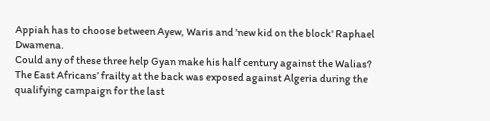Appiah has to choose between Ayew, Waris and 'new kid on the block' Raphael Dwamena.
Could any of these three help Gyan make his half century against the Walias?
The East Africans’ frailty at the back was exposed against Algeria during the qualifying campaign for the last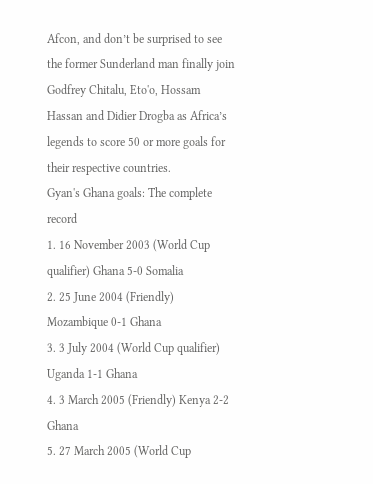Afcon, and don’t be surprised to see the former Sunderland man finally join Godfrey Chitalu, Eto'o, Hossam Hassan and Didier Drogba as Africa’s legends to score 50 or more goals for their respective countries.
Gyan's Ghana goals: The complete record
1. 16 November 2003 (World Cup qualifier) Ghana 5-0 Somalia
2. 25 June 2004 (Friendly) Mozambique 0-1 Ghana
3. 3 July 2004 (World Cup qualifier) Uganda 1-1 Ghana
4. 3 March 2005 (Friendly) Kenya 2-2 Ghana
5. 27 March 2005 (World Cup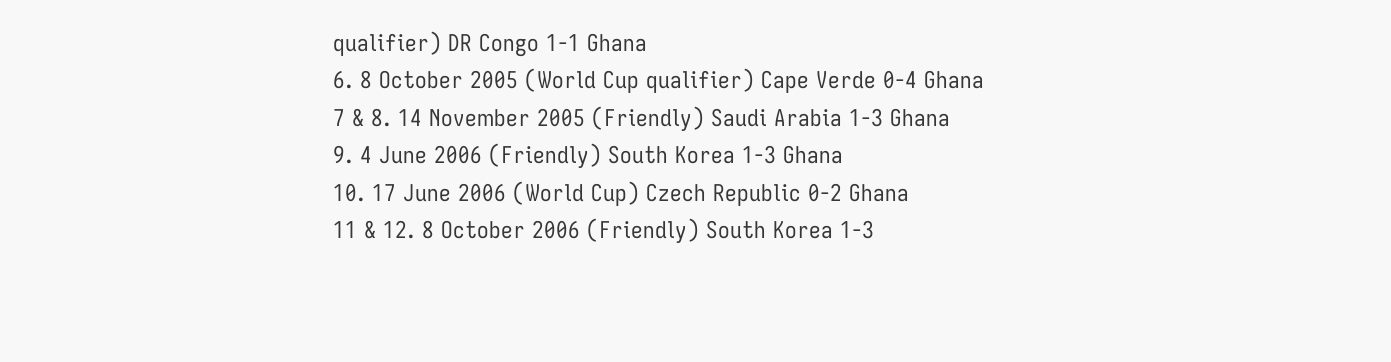qualifier) DR Congo 1-1 Ghana
6. 8 October 2005 (World Cup qualifier) Cape Verde 0-4 Ghana
7 & 8. 14 November 2005 (Friendly) Saudi Arabia 1-3 Ghana
9. 4 June 2006 (Friendly) South Korea 1-3 Ghana
10. 17 June 2006 (World Cup) Czech Republic 0-2 Ghana
11 & 12. 8 October 2006 (Friendly) South Korea 1-3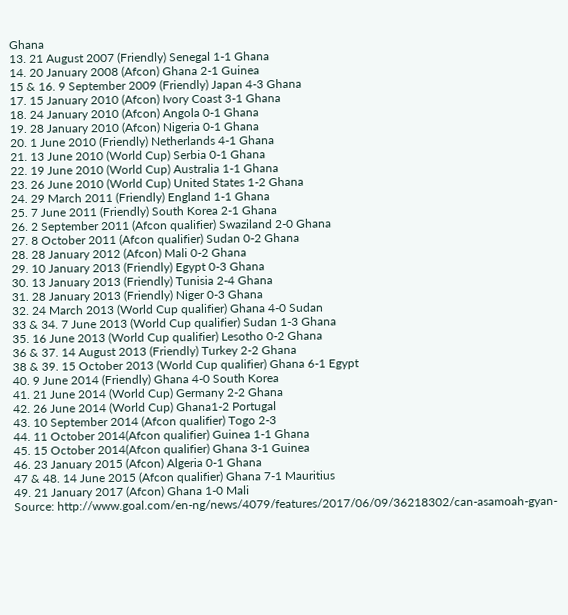Ghana
13. 21 August 2007 (Friendly) Senegal 1-1 Ghana
14. 20 January 2008 (Afcon) Ghana 2-1 Guinea
15 & 16. 9 September 2009 (Friendly) Japan 4-3 Ghana
17. 15 January 2010 (Afcon) Ivory Coast 3-1 Ghana
18. 24 January 2010 (Afcon) Angola 0-1 Ghana
19. 28 January 2010 (Afcon) Nigeria 0-1 Ghana
20. 1 June 2010 (Friendly) Netherlands 4-1 Ghana
21. 13 June 2010 (World Cup) Serbia 0-1 Ghana
22. 19 June 2010 (World Cup) Australia 1-1 Ghana
23. 26 June 2010 (World Cup) United States 1-2 Ghana
24. 29 March 2011 (Friendly) England 1-1 Ghana
25. 7 June 2011 (Friendly) South Korea 2-1 Ghana
26. 2 September 2011 (Afcon qualifier) Swaziland 2-0 Ghana
27. 8 October 2011 (Afcon qualifier) Sudan 0-2 Ghana
28. 28 January 2012 (Afcon) Mali 0-2 Ghana
29. 10 January 2013 (Friendly) Egypt 0-3 Ghana
30. 13 January 2013 (Friendly) Tunisia 2-4 Ghana
31. 28 January 2013 (Friendly) Niger 0-3 Ghana
32. 24 March 2013 (World Cup qualifier) Ghana 4-0 Sudan
33 & 34. 7 June 2013 (World Cup qualifier) Sudan 1-3 Ghana
35. 16 June 2013 (World Cup qualifier) Lesotho 0-2 Ghana
36 & 37. 14 August 2013 (Friendly) Turkey 2-2 Ghana
38 & 39. 15 October 2013 (World Cup qualifier) Ghana 6-1 Egypt
40. 9 June 2014 (Friendly) Ghana 4-0 South Korea
41. 21 June 2014 (World Cup) Germany 2-2 Ghana
42. 26 June 2014 (World Cup) Ghana1-2 Portugal
43. 10 September 2014 (Afcon qualifier) Togo 2-3
44. 11 October 2014(Afcon qualifier) Guinea 1-1 Ghana
45. 15 October 2014(Afcon qualifier) Ghana 3-1 Guinea
46. 23 January 2015 (Afcon) Algeria 0-1 Ghana
47 & 48. 14 June 2015 (Afcon qualifier) Ghana 7-1 Mauritius
49. 21 January 2017 (Afcon) Ghana 1-0 Mali
Source: http://www.goal.com/en-ng/news/4079/features/2017/06/09/36218302/can-asamoah-gyan-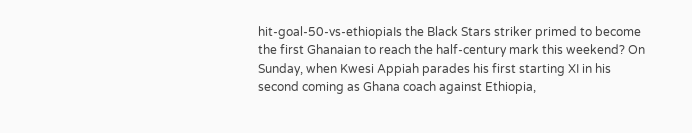hit-goal-50-vs-ethiopiaIs the Black Stars striker primed to become the first Ghanaian to reach the half-century mark this weekend? On Sunday, when Kwesi Appiah parades his first starting XI in his second coming as Ghana coach against Ethiopia,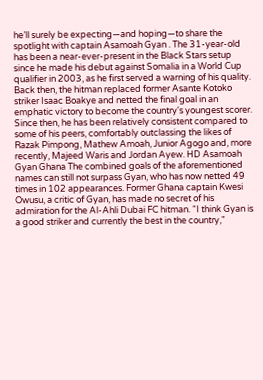he’ll surely be expecting—and hoping—to share the spotlight with captain Asamoah Gyan . The 31-year-old has been a near-ever-present in the Black Stars setup since he made his debut against Somalia in a World Cup qualifier in 2003, as he first served a warning of his quality. Back then, the hitman replaced former Asante Kotoko striker Isaac Boakye and netted the final goal in an emphatic victory to become the country's youngest scorer. Since then, he has been relatively consistent compared to some of his peers, comfortably outclassing the likes of Razak Pimpong, Mathew Amoah, Junior Agogo and, more recently, Majeed Waris and Jordan Ayew. HD Asamoah Gyan Ghana The combined goals of the aforementioned names can still not surpass Gyan, who has now netted 49 times in 102 appearances. Former Ghana captain Kwesi Owusu, a critic of Gyan, has made no secret of his admiration for the Al-Ahli Dubai FC hitman. “I think Gyan is a good striker and currently the best in the country,"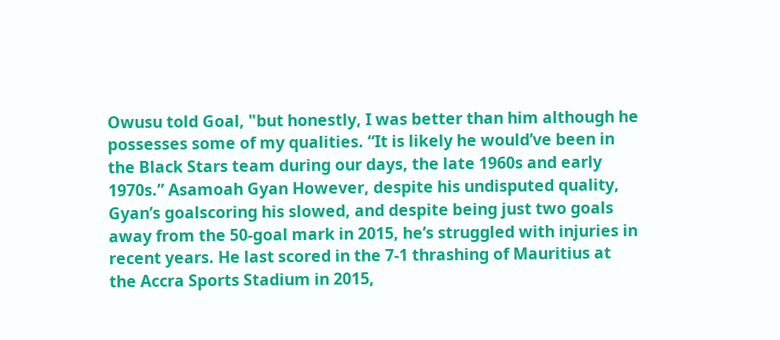Owusu told Goal, "but honestly, I was better than him although he possesses some of my qualities. “It is likely he would’ve been in the Black Stars team during our days, the late 1960s and early 1970s.” Asamoah Gyan However, despite his undisputed quality, Gyan’s goalscoring his slowed, and despite being just two goals away from the 50-goal mark in 2015, he’s struggled with injuries in recent years. He last scored in the 7-1 thrashing of Mauritius at the Accra Sports Stadium in 2015,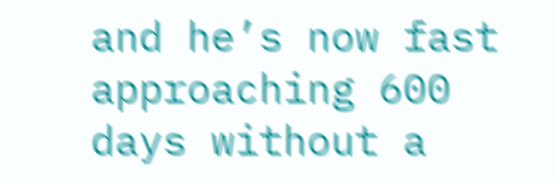and he’s now fast approaching 600 days without a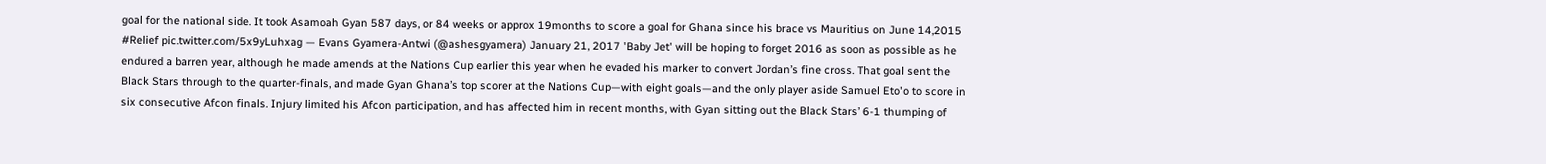goal for the national side. It took Asamoah Gyan 587 days, or 84 weeks or approx 19months to score a goal for Ghana since his brace vs Mauritius on June 14,2015 #Relief pic.twitter.com/5x9yLuhxag — Evans Gyamera-Antwi (@ashesgyamera) January 21, 2017 'Baby Jet' will be hoping to forget 2016 as soon as possible as he endured a barren year, although he made amends at the Nations Cup earlier this year when he evaded his marker to convert Jordan’s fine cross. That goal sent the Black Stars through to the quarter-finals, and made Gyan Ghana’s top scorer at the Nations Cup—with eight goals—and the only player aside Samuel Eto'o to score in six consecutive Afcon finals. Injury limited his Afcon participation, and has affected him in recent months, with Gyan sitting out the Black Stars’ 6-1 thumping of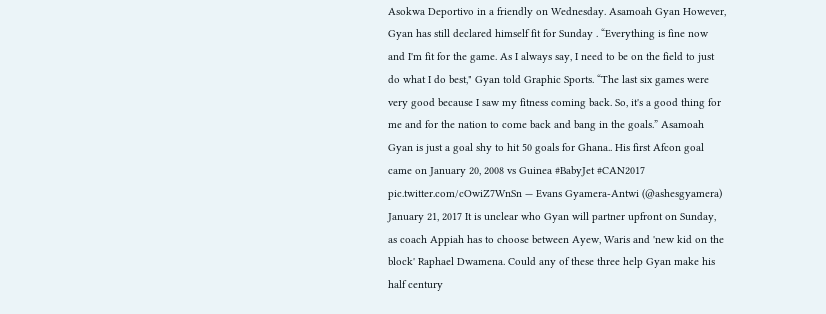Asokwa Deportivo in a friendly on Wednesday. Asamoah Gyan However, Gyan has still declared himself fit for Sunday . “Everything is fine now and I'm fit for the game. As I always say, I need to be on the field to just do what I do best," Gyan told Graphic Sports. “The last six games were very good because I saw my fitness coming back. So, it's a good thing for me and for the nation to come back and bang in the goals.” Asamoah Gyan is just a goal shy to hit 50 goals for Ghana.. His first Afcon goal came on January 20, 2008 vs Guinea #BabyJet #CAN2017 pic.twitter.com/cOwiZ7WnSn — Evans Gyamera-Antwi (@ashesgyamera) January 21, 2017 It is unclear who Gyan will partner upfront on Sunday, as coach Appiah has to choose between Ayew, Waris and 'new kid on the block' Raphael Dwamena. Could any of these three help Gyan make his half century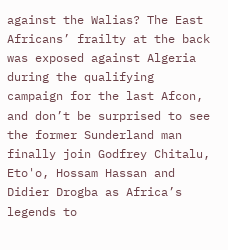against the Walias? The East Africans’ frailty at the back was exposed against Algeria during the qualifying campaign for the last Afcon, and don’t be surprised to see the former Sunderland man finally join Godfrey Chitalu, Eto'o, Hossam Hassan and Didier Drogba as Africa’s legends to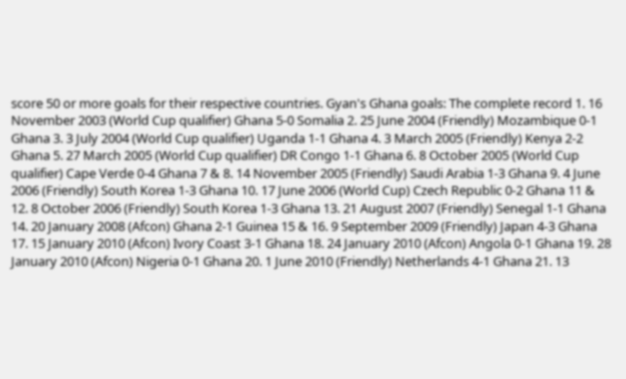score 50 or more goals for their respective countries. Gyan's Ghana goals: The complete record 1. 16 November 2003 (World Cup qualifier) Ghana 5-0 Somalia 2. 25 June 2004 (Friendly) Mozambique 0-1 Ghana 3. 3 July 2004 (World Cup qualifier) Uganda 1-1 Ghana 4. 3 March 2005 (Friendly) Kenya 2-2 Ghana 5. 27 March 2005 (World Cup qualifier) DR Congo 1-1 Ghana 6. 8 October 2005 (World Cup qualifier) Cape Verde 0-4 Ghana 7 & 8. 14 November 2005 (Friendly) Saudi Arabia 1-3 Ghana 9. 4 June 2006 (Friendly) South Korea 1-3 Ghana 10. 17 June 2006 (World Cup) Czech Republic 0-2 Ghana 11 & 12. 8 October 2006 (Friendly) South Korea 1-3 Ghana 13. 21 August 2007 (Friendly) Senegal 1-1 Ghana 14. 20 January 2008 (Afcon) Ghana 2-1 Guinea 15 & 16. 9 September 2009 (Friendly) Japan 4-3 Ghana 17. 15 January 2010 (Afcon) Ivory Coast 3-1 Ghana 18. 24 January 2010 (Afcon) Angola 0-1 Ghana 19. 28 January 2010 (Afcon) Nigeria 0-1 Ghana 20. 1 June 2010 (Friendly) Netherlands 4-1 Ghana 21. 13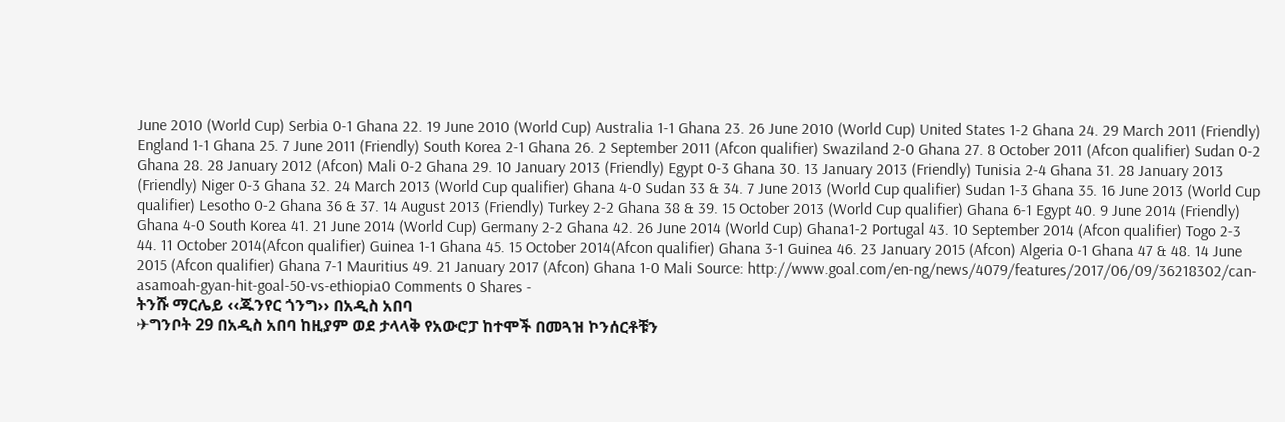June 2010 (World Cup) Serbia 0-1 Ghana 22. 19 June 2010 (World Cup) Australia 1-1 Ghana 23. 26 June 2010 (World Cup) United States 1-2 Ghana 24. 29 March 2011 (Friendly) England 1-1 Ghana 25. 7 June 2011 (Friendly) South Korea 2-1 Ghana 26. 2 September 2011 (Afcon qualifier) Swaziland 2-0 Ghana 27. 8 October 2011 (Afcon qualifier) Sudan 0-2 Ghana 28. 28 January 2012 (Afcon) Mali 0-2 Ghana 29. 10 January 2013 (Friendly) Egypt 0-3 Ghana 30. 13 January 2013 (Friendly) Tunisia 2-4 Ghana 31. 28 January 2013 (Friendly) Niger 0-3 Ghana 32. 24 March 2013 (World Cup qualifier) Ghana 4-0 Sudan 33 & 34. 7 June 2013 (World Cup qualifier) Sudan 1-3 Ghana 35. 16 June 2013 (World Cup qualifier) Lesotho 0-2 Ghana 36 & 37. 14 August 2013 (Friendly) Turkey 2-2 Ghana 38 & 39. 15 October 2013 (World Cup qualifier) Ghana 6-1 Egypt 40. 9 June 2014 (Friendly) Ghana 4-0 South Korea 41. 21 June 2014 (World Cup) Germany 2-2 Ghana 42. 26 June 2014 (World Cup) Ghana1-2 Portugal 43. 10 September 2014 (Afcon qualifier) Togo 2-3 44. 11 October 2014(Afcon qualifier) Guinea 1-1 Ghana 45. 15 October 2014(Afcon qualifier) Ghana 3-1 Guinea 46. 23 January 2015 (Afcon) Algeria 0-1 Ghana 47 & 48. 14 June 2015 (Afcon qualifier) Ghana 7-1 Mauritius 49. 21 January 2017 (Afcon) Ghana 1-0 Mali Source: http://www.goal.com/en-ng/news/4079/features/2017/06/09/36218302/can-asamoah-gyan-hit-goal-50-vs-ethiopia0 Comments 0 Shares -
ትንሹ ማርሌይ ‹‹ጁንየር ጎንግ›› በአዲስ አበባ
✈ግንቦት 29 በአዲስ አበባ ከዚያም ወደ ታላላቅ የአውሮፓ ከተሞች በመጓዝ ኮንሰርቶቹን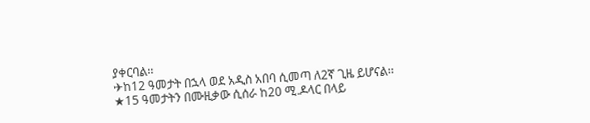ያቀርባል፡፡
✈ከ12 ዓመታት በኋላ ወደ አዲስ አበባ ሲመጣ ለ2ኛ ጊዜ ይሆናል፡፡
★15 ዓመታትን በሙዚቃው ሲሰራ ከ20 ሚ.ዶላር በላይ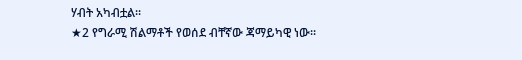ሃብት አካብቷል፡፡
★2 የግራሚ ሽልማቶች የወሰደ ብቸኛው ጃማይካዊ ነው፡፡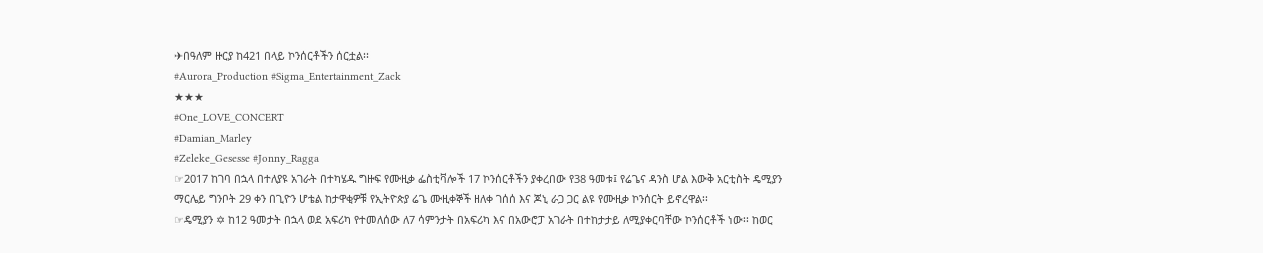✈በዓለም ዙርያ ከ421 በላይ ኮንሰርቶችን ሰርቷል፡፡
#Aurora_Production #Sigma_Entertainment_Zack
★★★
#One_LOVE_CONCERT
#Damian_Marley
#Zeleke_Gesesse #Jonny_Ragga
☞2017 ከገባ በኋላ በተለያዩ አገራት በተካሄዱ ግዙፍ የሙዚቃ ፌስቲቫሎች 17 ኮንሰርቶችን ያቀረበው የ38 ዓመቱ፤ የሬጌና ዳንስ ሆል እውቅ አርቲስት ዴሚያን ማርሌይ ግንቦት 29 ቀን በጊዮን ሆቴል ከታዋቂዎቹ የኢትዮጵያ ሬጌ ሙዚቀኞች ዘለቀ ገሰሰ እና ጆኒ ራጋ ጋር ልዩ የሙዚቃ ኮንሰርት ይኖረዋል፡፡
☞ዴሚያን ✡ ከ12 ዓመታት በኋላ ወደ አፍሪካ የተመለሰው ለ7 ሳምንታት በአፍሪካ እና በአውሮፓ አገራት በተከታታይ ለሚያቀርባቸው ኮንሰርቶች ነው፡፡ ከወር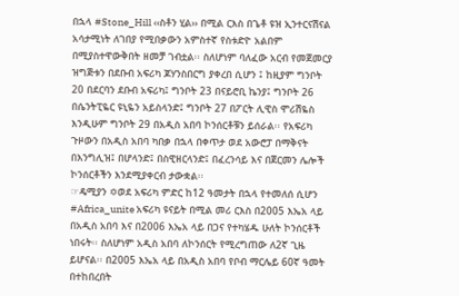በኋላ #Stone_Hill ‹‹ስቶን ሂል›› በሚል ርእስ በጌቶ ዩዝ ኢንተርናሽናል አሳታሚነት ለገበያ የሚበቃውን አምስተኛ የስቱድዮ አልበም በሚያስተዋውቅበት ዘመቻ ገብቷል፡፡ ስለሆነም ባለፈው አርብ የመጀመርያ ዝግጅቱን በደቡብ አፍሪካ ጆሃንስበርግ ያቀረበ ሲሆን ፤ ከዚያም ግንቦት 20 በደርባን ደቡብ አፍሪካ፤ ግንቦት 23 በናይሮቢ ኬንያ፤ ግንቦት 26 በሴንትፒዬር ዩኒዬን አይስላንድ፤ ግንቦት 27 በፖርት ሊዊስ ሞሪሽዬስ እንዲሁም ግንቦት 29 በአዲስ አበባ ኮንሰርቶቹን ይሰራል፡፡ የአፍሪካ ጉዞውን በአዲስ አበባ ካበቃ በኋላ በቀጥታ ወደ አውሮፓ በማቅናት በእንግሊዝ፤ በሆላንድ፤ በስዊዘርላንድ፤ በፈረንሳይ እና በጀርመን ሌሎች ኮንሰርቶችን እንደሚያቀርብ ታውቋል፡፡
☞ዴሚያን ✡ወደ አፍሪካ ምድር ከ12 ዓመታት በኋላ የተመለሰ ሲሆን #Africa_unite አፍሪካ ዩናይት በሚል መሪ ርእስ በ2005 እኤአ ላይ በአዲስ አበባ እና በ2006 እኤአ ላይ በጋና የተካሄዱ ሁለት ኮንሰርቶች ነበሩት፡፡ ስለሆነም አዲስ አበባ ለኮንሰርት የሚረግጠው ለ2ኛ ጊዜ ይሆናል፡፡ በ2005 እኤአ ላይ በአዲስ አበባ የቦብ ማርሌይ 60ኛ ዓመት በተከበረበት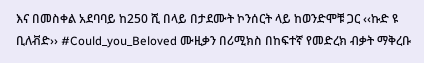እና በመስቀል አደባባይ ከ250 ሺ በላይ በታደሙት ኮንሰርት ላይ ከወንድሞቹ ጋር ‹‹ኩድ ዩ ቢለቭድ›› #Could_you_Beloved ሙዚቃን በሪሚክስ በከፍተኛ የመድረክ ብቃት ማቅረቡ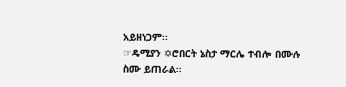አይዘነጋም፡፡
☞ዴሚያን ✡ሮበርት ኔስታ ማርሌ ተብሎ በሙሉ ስሙ ይጠራል፡፡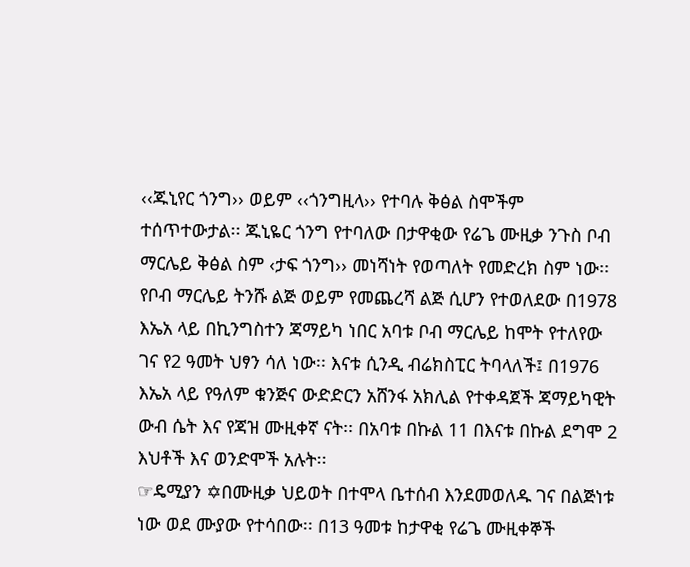‹‹ጁኒየር ጎንግ›› ወይም ‹‹ጎንግዚላ›› የተባሉ ቅፅል ስሞችም ተሰጥተውታል፡፡ ጁኒዬር ጎንግ የተባለው በታዋቂው የሬጌ ሙዚቃ ንጉስ ቦብ ማርሌይ ቅፅል ስም ‹ታፍ ጎንግ›› መነሻነት የወጣለት የመድረክ ስም ነው፡፡ የቦብ ማርሌይ ትንሹ ልጅ ወይም የመጨረሻ ልጅ ሲሆን የተወለደው በ1978 እኤአ ላይ በኪንግስተን ጃማይካ ነበር አባቱ ቦብ ማርሌይ ከሞት የተለየው ገና የ2 ዓመት ህፃን ሳለ ነው፡፡ እናቱ ሲንዲ ብሬክስፒር ትባላለች፤ በ1976 እኤአ ላይ የዓለም ቁንጅና ውድድርን አሸንፋ አክሊል የተቀዳጀች ጃማይካዊት ውብ ሴት እና የጃዝ ሙዚቀኛ ናት፡፡ በአባቱ በኩል 11 በእናቱ በኩል ደግሞ 2 እህቶች እና ወንድሞች አሉት፡፡
☞ዴሚያን ✡በሙዚቃ ህይወት በተሞላ ቤተሰብ እንደመወለዱ ገና በልጅነቱ ነው ወደ ሙያው የተሳበው፡፡ በ13 ዓመቱ ከታዋቂ የሬጌ ሙዚቀኞች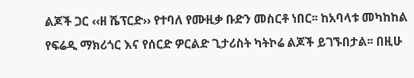ልጆች ጋር ‹‹ዘ ሼፕርድ›› የተባለ የሙዚቃ ቡድን መስርቶ ነበር፡፡ ከአባላቱ መካከከል የፍሬዲ ማክሪጎር እና የሰርድ ዎርልድ ጊታሪስት ካትኮሬ ልጆች ይገኙበታል፡፡ በዚሁ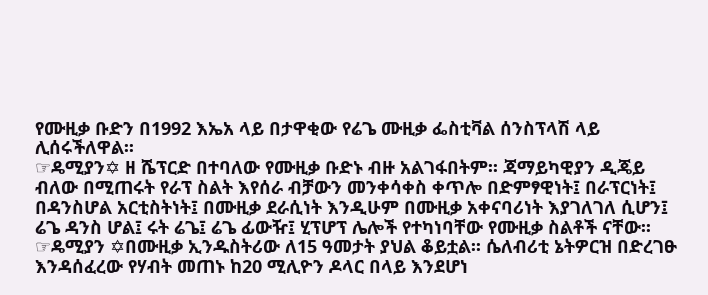የሙዚቃ ቡድን በ1992 እኤአ ላይ በታዋቂው የሬጌ ሙዚቃ ፌስቲቫል ሰንስፕላሽ ላይ ሊሰሩችለዋል፡፡
☞ዴሚያን✡ ዘ ሼፕርድ በተባለው የሙዚቃ ቡድኑ ብዙ አልገፋበትም፡፡ ጃማይካዊያን ዲጄይ ብለው በሚጠሩት የራፕ ስልት እየሰራ ብቻውን መንቀሳቀስ ቀጥሎ በድምፃዊነት፤ በራፕርነት፤ በዳንስሆል አርቲስትነት፤ በሙዚቃ ደራሲነት እንዲሁም በሙዚቃ አቀናባሪነት እያገለገለ ሲሆን፤ ሬጌ ዳንስ ሆል፤ ሩት ሬጌ፤ ሬጌ ፊውዥ፤ ሂፕሆፕ ሌሎች የተካነባቸው የሙዚቃ ስልቶች ናቸው፡፡
☞ዴሚያን ✡በሙዚቃ ኢንዱስትሪው ለ15 ዓመታት ያህል ቆይቷል፡፡ ሴለብሪቲ ኔትዎርዝ በድረገፁ እንዳሰፈረው የሃብት መጠኑ ከ20 ሚሊዮን ዶላር በላይ እንደሆነ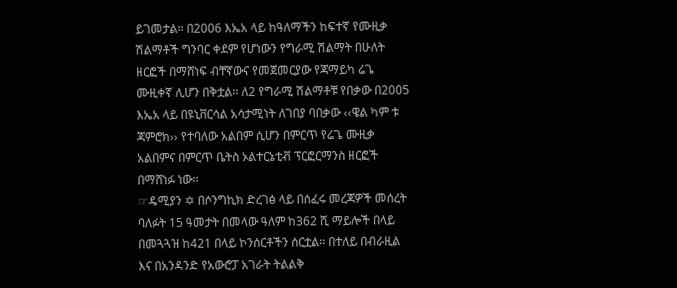ይገመታል፡፡ በ2006 እኤአ ላይ ከዓለማችን ከፍተኛ የሙዚቃ ሽልማቶች ግንባር ቀደም የሆነውን የግራሚ ሽልማት በሁለት ዘርፎች በማሸነፍ ብቸኛውና የመጀመርያው የጃማይካ ሬጌ ሙዚቀኛ ሊሆን በቅቷል፡፡ ለ2 የግራሚ ሽልማቶቹ የበቃው በ2005 እኤአ ላይ በዩኒቨርሳል አሳታሚነት ለገበያ ባበቃው ‹‹ዌል ካም ቱ ጃምሮክ›› የተባለው አልበም ሲሆን በምርጥ የሬጌ ሙዚቃ አልበምና በምርጥ ቤትስ ኦልተርኔቲቭ ፕርፎርማንስ ዘርፎች በማሸነፉ ነው፡፡
☞ዴሚያን ✡ በሶንግኪክ ድረገፅ ላይ በሰፈሩ መረጃዎች መሰረት ባለፉት 15 ዓመታት በመላው ዓለም ከ362 ሺ ማይሎች በላይ በመጓጓዝ ከ421 በላይ ኮንሰርቶችን ሰርቷል፡፡ በተለይ በብራዚል እና በአንዳንድ የአውሮፓ አገራት ትልልቅ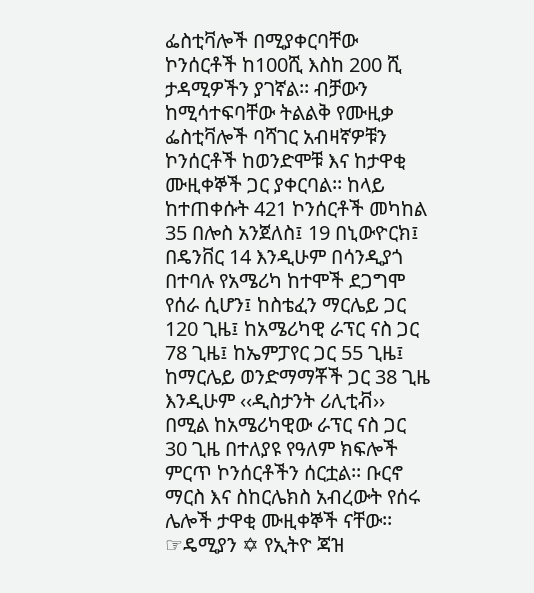ፌስቲቫሎች በሚያቀርባቸው ኮንሰርቶች ከ100ሺ እስከ 200 ሺ ታዳሚዎችን ያገኛል፡፡ ብቻውን ከሚሳተፍባቸው ትልልቅ የሙዚቃ ፌስቲቫሎች ባሻገር አብዛኛዎቹን ኮንሰርቶች ከወንድሞቹ እና ከታዋቂ ሙዚቀኞች ጋር ያቀርባል፡፡ ከላይ ከተጠቀሱት 421 ኮንሰርቶች መካከል 35 በሎስ አንጀለስ፤ 19 በኒውዮርክ፤ በዴንቨር 14 እንዲሁም በሳንዲያጎ በተባሉ የአሜሪካ ከተሞች ደጋግሞ የሰራ ሲሆን፤ ከስቴፈን ማርሌይ ጋር 120 ጊዜ፤ ከአሜሪካዊ ራፕር ናስ ጋር 78 ጊዜ፤ ከኤምፓየር ጋር 55 ጊዜ፤ ከማርሌይ ወንድማማቾች ጋር 38 ጊዜ እንዲሁም ‹‹ዲስታንት ሪሊቲቭ›› በሚል ከአሜሪካዊው ራፕር ናስ ጋር 30 ጊዜ በተለያዩ የዓለም ክፍሎች ምርጥ ኮንሰርቶችን ሰርቷል፡፡ ቡርኖ ማርስ እና ስከርሌክስ አብረውት የሰሩ ሌሎች ታዋቂ ሙዚቀኞች ናቸው፡፡
☞ዴሚያን ✡ የኢትዮ ጃዝ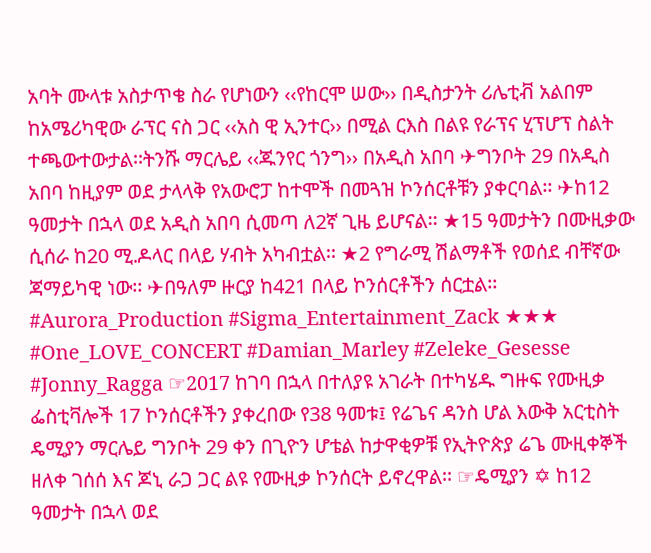አባት ሙላቱ አስታጥቄ ስራ የሆነውን ‹‹የከርሞ ሠው›› በዲስታንት ሪሌቲቭ አልበም ከአሜሪካዊው ራፕር ናስ ጋር ‹‹አስ ዊ ኢንተር›› በሚል ርእስ በልዩ የራፕና ሂፕሆፕ ስልት ተጫውተውታል፡፡ትንሹ ማርሌይ ‹‹ጁንየር ጎንግ›› በአዲስ አበባ ✈ግንቦት 29 በአዲስ አበባ ከዚያም ወደ ታላላቅ የአውሮፓ ከተሞች በመጓዝ ኮንሰርቶቹን ያቀርባል፡፡ ✈ከ12 ዓመታት በኋላ ወደ አዲስ አበባ ሲመጣ ለ2ኛ ጊዜ ይሆናል፡፡ ★15 ዓመታትን በሙዚቃው ሲሰራ ከ20 ሚ.ዶላር በላይ ሃብት አካብቷል፡፡ ★2 የግራሚ ሽልማቶች የወሰደ ብቸኛው ጃማይካዊ ነው፡፡ ✈በዓለም ዙርያ ከ421 በላይ ኮንሰርቶችን ሰርቷል፡፡ #Aurora_Production #Sigma_Entertainment_Zack ★★★ #One_LOVE_CONCERT #Damian_Marley #Zeleke_Gesesse #Jonny_Ragga ☞2017 ከገባ በኋላ በተለያዩ አገራት በተካሄዱ ግዙፍ የሙዚቃ ፌስቲቫሎች 17 ኮንሰርቶችን ያቀረበው የ38 ዓመቱ፤ የሬጌና ዳንስ ሆል እውቅ አርቲስት ዴሚያን ማርሌይ ግንቦት 29 ቀን በጊዮን ሆቴል ከታዋቂዎቹ የኢትዮጵያ ሬጌ ሙዚቀኞች ዘለቀ ገሰሰ እና ጆኒ ራጋ ጋር ልዩ የሙዚቃ ኮንሰርት ይኖረዋል፡፡ ☞ዴሚያን ✡ ከ12 ዓመታት በኋላ ወደ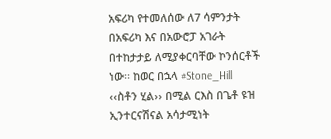አፍሪካ የተመለሰው ለ7 ሳምንታት በአፍሪካ እና በአውሮፓ አገራት በተከታታይ ለሚያቀርባቸው ኮንሰርቶች ነው፡፡ ከወር በኋላ #Stone_Hill ‹‹ስቶን ሂል›› በሚል ርእስ በጌቶ ዩዝ ኢንተርናሽናል አሳታሚነት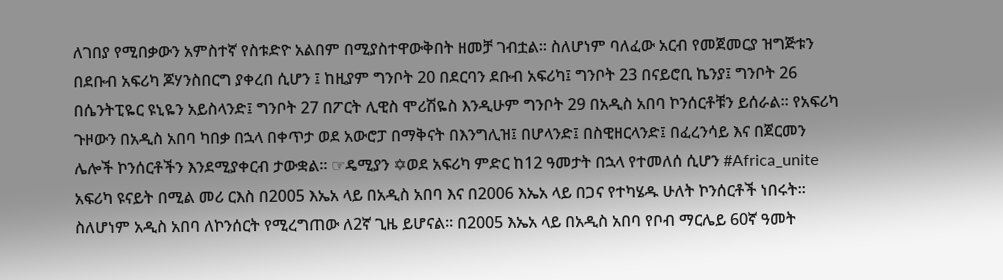ለገበያ የሚበቃውን አምስተኛ የስቱድዮ አልበም በሚያስተዋውቅበት ዘመቻ ገብቷል፡፡ ስለሆነም ባለፈው አርብ የመጀመርያ ዝግጅቱን በደቡብ አፍሪካ ጆሃንስበርግ ያቀረበ ሲሆን ፤ ከዚያም ግንቦት 20 በደርባን ደቡብ አፍሪካ፤ ግንቦት 23 በናይሮቢ ኬንያ፤ ግንቦት 26 በሴንትፒዬር ዩኒዬን አይስላንድ፤ ግንቦት 27 በፖርት ሊዊስ ሞሪሽዬስ እንዲሁም ግንቦት 29 በአዲስ አበባ ኮንሰርቶቹን ይሰራል፡፡ የአፍሪካ ጉዞውን በአዲስ አበባ ካበቃ በኋላ በቀጥታ ወደ አውሮፓ በማቅናት በእንግሊዝ፤ በሆላንድ፤ በስዊዘርላንድ፤ በፈረንሳይ እና በጀርመን ሌሎች ኮንሰርቶችን እንደሚያቀርብ ታውቋል፡፡ ☞ዴሚያን ✡ወደ አፍሪካ ምድር ከ12 ዓመታት በኋላ የተመለሰ ሲሆን #Africa_unite አፍሪካ ዩናይት በሚል መሪ ርእስ በ2005 እኤአ ላይ በአዲስ አበባ እና በ2006 እኤአ ላይ በጋና የተካሄዱ ሁለት ኮንሰርቶች ነበሩት፡፡ ስለሆነም አዲስ አበባ ለኮንሰርት የሚረግጠው ለ2ኛ ጊዜ ይሆናል፡፡ በ2005 እኤአ ላይ በአዲስ አበባ የቦብ ማርሌይ 60ኛ ዓመት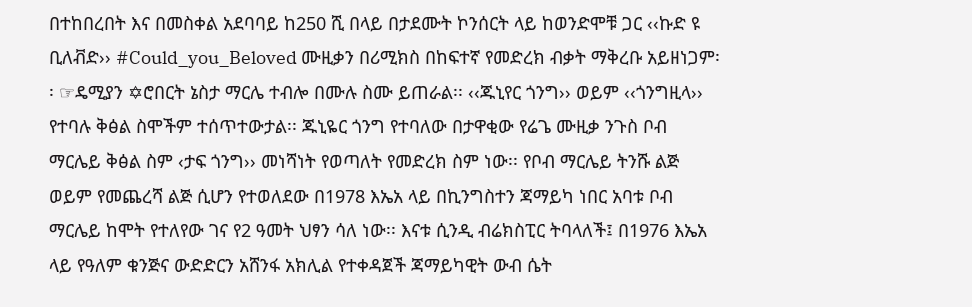በተከበረበት እና በመስቀል አደባባይ ከ250 ሺ በላይ በታደሙት ኮንሰርት ላይ ከወንድሞቹ ጋር ‹‹ኩድ ዩ ቢለቭድ›› #Could_you_Beloved ሙዚቃን በሪሚክስ በከፍተኛ የመድረክ ብቃት ማቅረቡ አይዘነጋም፡፡ ☞ዴሚያን ✡ሮበርት ኔስታ ማርሌ ተብሎ በሙሉ ስሙ ይጠራል፡፡ ‹‹ጁኒየር ጎንግ›› ወይም ‹‹ጎንግዚላ›› የተባሉ ቅፅል ስሞችም ተሰጥተውታል፡፡ ጁኒዬር ጎንግ የተባለው በታዋቂው የሬጌ ሙዚቃ ንጉስ ቦብ ማርሌይ ቅፅል ስም ‹ታፍ ጎንግ›› መነሻነት የወጣለት የመድረክ ስም ነው፡፡ የቦብ ማርሌይ ትንሹ ልጅ ወይም የመጨረሻ ልጅ ሲሆን የተወለደው በ1978 እኤአ ላይ በኪንግስተን ጃማይካ ነበር አባቱ ቦብ ማርሌይ ከሞት የተለየው ገና የ2 ዓመት ህፃን ሳለ ነው፡፡ እናቱ ሲንዲ ብሬክስፒር ትባላለች፤ በ1976 እኤአ ላይ የዓለም ቁንጅና ውድድርን አሸንፋ አክሊል የተቀዳጀች ጃማይካዊት ውብ ሴት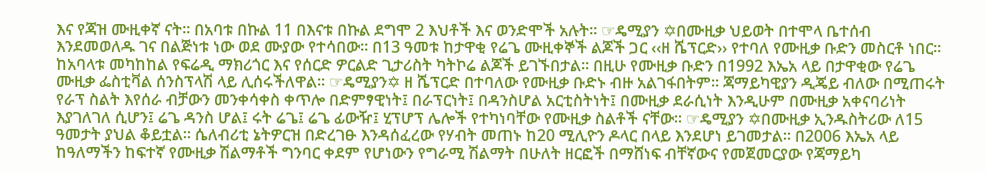እና የጃዝ ሙዚቀኛ ናት፡፡ በአባቱ በኩል 11 በእናቱ በኩል ደግሞ 2 እህቶች እና ወንድሞች አሉት፡፡ ☞ዴሚያን ✡በሙዚቃ ህይወት በተሞላ ቤተሰብ እንደመወለዱ ገና በልጅነቱ ነው ወደ ሙያው የተሳበው፡፡ በ13 ዓመቱ ከታዋቂ የሬጌ ሙዚቀኞች ልጆች ጋር ‹‹ዘ ሼፕርድ›› የተባለ የሙዚቃ ቡድን መስርቶ ነበር፡፡ ከአባላቱ መካከከል የፍሬዲ ማክሪጎር እና የሰርድ ዎርልድ ጊታሪስት ካትኮሬ ልጆች ይገኙበታል፡፡ በዚሁ የሙዚቃ ቡድን በ1992 እኤአ ላይ በታዋቂው የሬጌ ሙዚቃ ፌስቲቫል ሰንስፕላሽ ላይ ሊሰሩችለዋል፡፡ ☞ዴሚያን✡ ዘ ሼፕርድ በተባለው የሙዚቃ ቡድኑ ብዙ አልገፋበትም፡፡ ጃማይካዊያን ዲጄይ ብለው በሚጠሩት የራፕ ስልት እየሰራ ብቻውን መንቀሳቀስ ቀጥሎ በድምፃዊነት፤ በራፕርነት፤ በዳንስሆል አርቲስትነት፤ በሙዚቃ ደራሲነት እንዲሁም በሙዚቃ አቀናባሪነት እያገለገለ ሲሆን፤ ሬጌ ዳንስ ሆል፤ ሩት ሬጌ፤ ሬጌ ፊውዥ፤ ሂፕሆፕ ሌሎች የተካነባቸው የሙዚቃ ስልቶች ናቸው፡፡ ☞ዴሚያን ✡በሙዚቃ ኢንዱስትሪው ለ15 ዓመታት ያህል ቆይቷል፡፡ ሴለብሪቲ ኔትዎርዝ በድረገፁ እንዳሰፈረው የሃብት መጠኑ ከ20 ሚሊዮን ዶላር በላይ እንደሆነ ይገመታል፡፡ በ2006 እኤአ ላይ ከዓለማችን ከፍተኛ የሙዚቃ ሽልማቶች ግንባር ቀደም የሆነውን የግራሚ ሽልማት በሁለት ዘርፎች በማሸነፍ ብቸኛውና የመጀመርያው የጃማይካ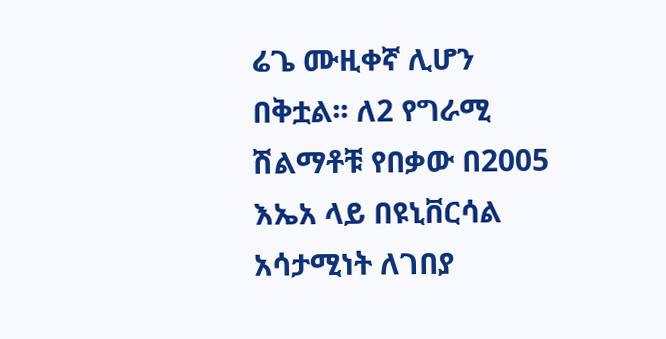ሬጌ ሙዚቀኛ ሊሆን በቅቷል፡፡ ለ2 የግራሚ ሽልማቶቹ የበቃው በ2005 እኤአ ላይ በዩኒቨርሳል አሳታሚነት ለገበያ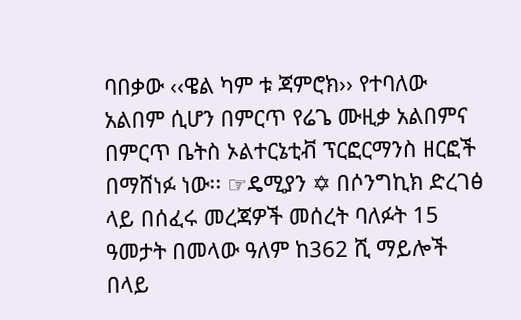ባበቃው ‹‹ዌል ካም ቱ ጃምሮክ›› የተባለው አልበም ሲሆን በምርጥ የሬጌ ሙዚቃ አልበምና በምርጥ ቤትስ ኦልተርኔቲቭ ፕርፎርማንስ ዘርፎች በማሸነፉ ነው፡፡ ☞ዴሚያን ✡ በሶንግኪክ ድረገፅ ላይ በሰፈሩ መረጃዎች መሰረት ባለፉት 15 ዓመታት በመላው ዓለም ከ362 ሺ ማይሎች በላይ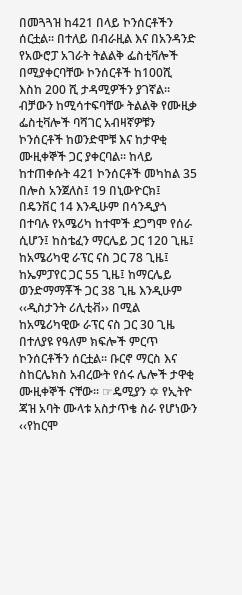በመጓጓዝ ከ421 በላይ ኮንሰርቶችን ሰርቷል፡፡ በተለይ በብራዚል እና በአንዳንድ የአውሮፓ አገራት ትልልቅ ፌስቲቫሎች በሚያቀርባቸው ኮንሰርቶች ከ100ሺ እስከ 200 ሺ ታዳሚዎችን ያገኛል፡፡ ብቻውን ከሚሳተፍባቸው ትልልቅ የሙዚቃ ፌስቲቫሎች ባሻገር አብዛኛዎቹን ኮንሰርቶች ከወንድሞቹ እና ከታዋቂ ሙዚቀኞች ጋር ያቀርባል፡፡ ከላይ ከተጠቀሱት 421 ኮንሰርቶች መካከል 35 በሎስ አንጀለስ፤ 19 በኒውዮርክ፤ በዴንቨር 14 እንዲሁም በሳንዲያጎ በተባሉ የአሜሪካ ከተሞች ደጋግሞ የሰራ ሲሆን፤ ከስቴፈን ማርሌይ ጋር 120 ጊዜ፤ ከአሜሪካዊ ራፕር ናስ ጋር 78 ጊዜ፤ ከኤምፓየር ጋር 55 ጊዜ፤ ከማርሌይ ወንድማማቾች ጋር 38 ጊዜ እንዲሁም ‹‹ዲስታንት ሪሊቲቭ›› በሚል ከአሜሪካዊው ራፕር ናስ ጋር 30 ጊዜ በተለያዩ የዓለም ክፍሎች ምርጥ ኮንሰርቶችን ሰርቷል፡፡ ቡርኖ ማርስ እና ስከርሌክስ አብረውት የሰሩ ሌሎች ታዋቂ ሙዚቀኞች ናቸው፡፡ ☞ዴሚያን ✡ የኢትዮ ጃዝ አባት ሙላቱ አስታጥቄ ስራ የሆነውን ‹‹የከርሞ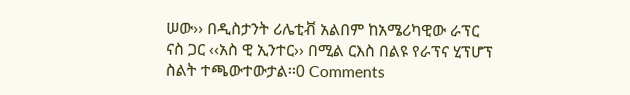ሠው›› በዲስታንት ሪሌቲቭ አልበም ከአሜሪካዊው ራፕር ናስ ጋር ‹‹አስ ዊ ኢንተር›› በሚል ርእስ በልዩ የራፕና ሂፕሆፕ ስልት ተጫውተውታል፡፡0 Comments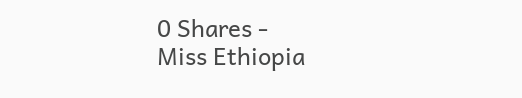0 Shares -
Miss Ethiopia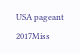USA pageant 2017Miss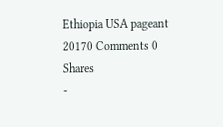Ethiopia USA pageant 20170 Comments 0 Shares
-